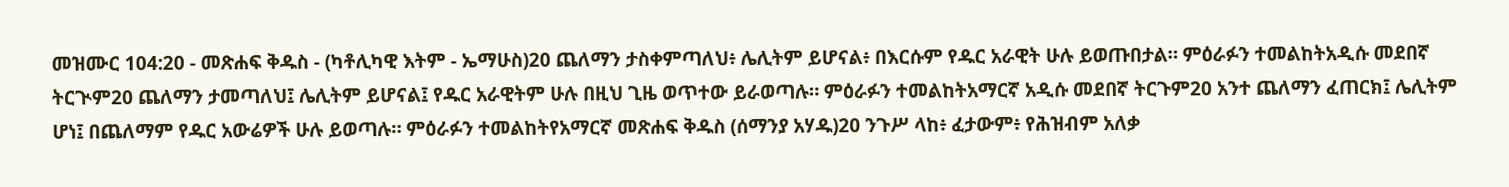መዝሙር 104:20 - መጽሐፍ ቅዱስ - (ካቶሊካዊ እትም - ኤማሁስ)20 ጨለማን ታስቀምጣለህ፥ ሌሊትም ይሆናል፥ በእርሱም የዱር አራዊት ሁሉ ይወጡበታል። ምዕራፉን ተመልከትአዲሱ መደበኛ ትርጒም20 ጨለማን ታመጣለህ፤ ሌሊትም ይሆናል፤ የዱር አራዊትም ሁሉ በዚህ ጊዜ ወጥተው ይራወጣሉ። ምዕራፉን ተመልከትአማርኛ አዲሱ መደበኛ ትርጉም20 አንተ ጨለማን ፈጠርክ፤ ሌሊትም ሆነ፤ በጨለማም የዱር አውሬዎች ሁሉ ይወጣሉ። ምዕራፉን ተመልከትየአማርኛ መጽሐፍ ቅዱስ (ሰማንያ አሃዱ)20 ንጉሥ ላከ፥ ፈታውም፥ የሕዝብም አለቃ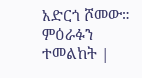አድርጎ ሾመው። ምዕራፉን ተመልከት |